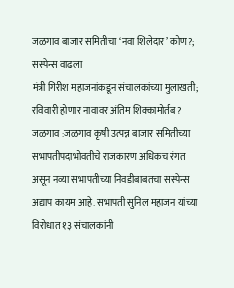जळगाव बाजार समितीचा ‘नवा शिलेदार’ कोण?; सस्पेन्स वाढला
मंत्री गिरीश महाजनांकडून संचालकांच्या मुलाखती; रविवारी होणार नावावर अंतिम शिक्कामोर्तब?
जळगाव :जळगाव कृषी उत्पन्न बाजार समितीच्या सभापतीपदाभोवतीचे राजकारण अधिकच रंगत असून नव्या सभापतीच्या निवडीबाबतचा सस्पेन्स अद्याप कायम आहे. सभापती सुनिल महाजन यांच्या विरोधात १३ संचालकांनी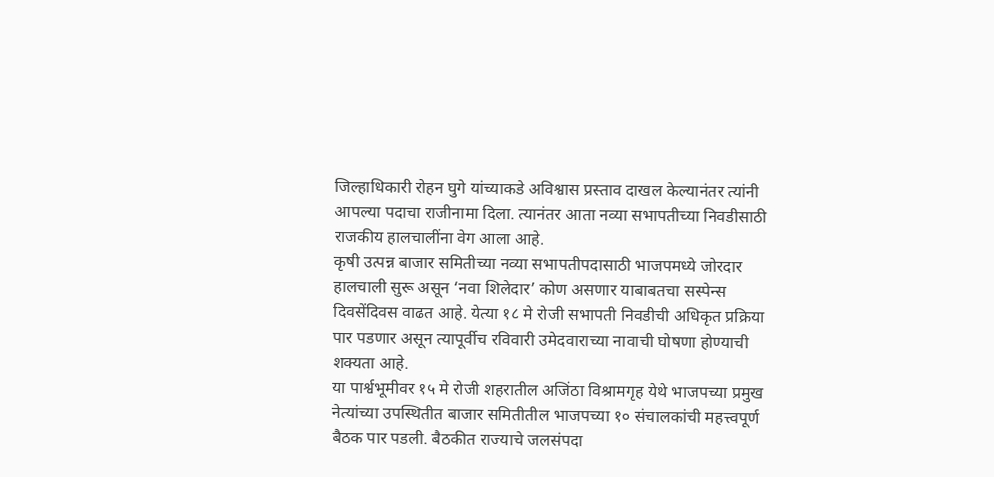जिल्हाधिकारी रोहन घुगे यांच्याकडे अविश्वास प्रस्ताव दाखल केल्यानंतर त्यांनी आपल्या पदाचा राजीनामा दिला. त्यानंतर आता नव्या सभापतीच्या निवडीसाठी राजकीय हालचालींना वेग आला आहे.
कृषी उत्पन्न बाजार समितीच्या नव्या सभापतीपदासाठी भाजपमध्ये जोरदार हालचाली सुरू असून ‘नवा शिलेदार’ कोण असणार याबाबतचा सस्पेन्स दिवसेंदिवस वाढत आहे. येत्या १८ मे रोजी सभापती निवडीची अधिकृत प्रक्रिया पार पडणार असून त्यापूर्वीच रविवारी उमेदवाराच्या नावाची घोषणा होण्याची शक्यता आहे.
या पार्श्वभूमीवर १५ मे रोजी शहरातील अजिंठा विश्रामगृह येथे भाजपच्या प्रमुख नेत्यांच्या उपस्थितीत बाजार समितीतील भाजपच्या १० संचालकांची महत्त्वपूर्ण बैठक पार पडली. बैठकीत राज्याचे जलसंपदा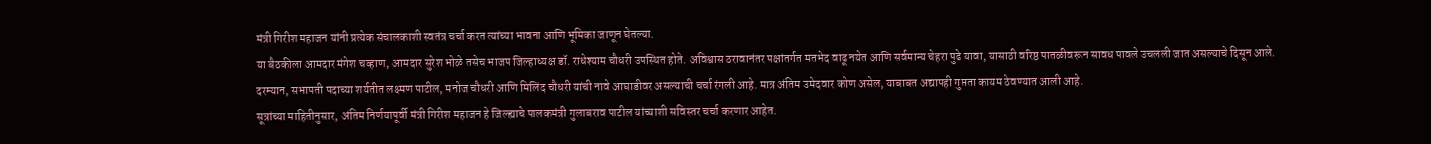मंत्री गिरीश महाजन यांनी प्रत्येक संचालकाशी स्वतंत्र चर्चा करत त्यांच्या भावना आणि भूमिका जाणून घेतल्या.
या बैठकीला आमदार मंगेश चव्हाण, आमदार सुरेश भोळे तसेच भाजप जिल्हाध्यक्ष डॉ. राधेश्याम चौधरी उपस्थित होते. अविश्वास ठरावानंतर पक्षांतर्गत मतभेद वाढू नयेत आणि सर्वमान्य चेहरा पुढे यावा, यासाठी वरिष्ठ पातळीवरून सावध पावले उचलली जात असल्याचे दिसून आले.
दरम्यान, सभापती पदाच्या शर्यतीत लक्ष्मण पाटील, मनोज चौधरी आणि मिलिंद चौधरी यांची नावे आघाडीवर असल्याची चर्चा रंगली आहे. मात्र अंतिम उमेदवार कोण असेल, याबाबत अद्यापही गुप्तता कायम ठेवण्यात आली आहे.
सूत्रांच्या माहितीनुसार, अंतिम निर्णयापूर्वी मंत्री गिरीश महाजन हे जिल्ह्याचे पालकमंत्री गुलाबराव पाटील यांच्याशी सविस्तर चर्चा करणार आहेत.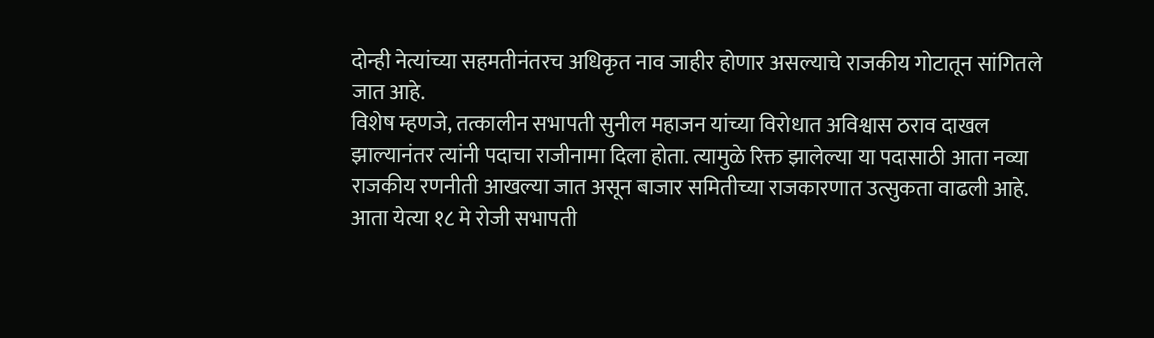दोन्ही नेत्यांच्या सहमतीनंतरच अधिकृत नाव जाहीर होणार असल्याचे राजकीय गोटातून सांगितले जात आहे.
विशेष म्हणजे, तत्कालीन सभापती सुनील महाजन यांच्या विरोधात अविश्वास ठराव दाखल झाल्यानंतर त्यांनी पदाचा राजीनामा दिला होता. त्यामुळे रिक्त झालेल्या या पदासाठी आता नव्या राजकीय रणनीती आखल्या जात असून बाजार समितीच्या राजकारणात उत्सुकता वाढली आहे.
आता येत्या १८ मे रोजी सभापती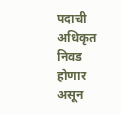पदाची अधिकृत निवड होणार असून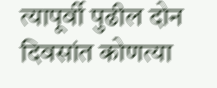त्यापूर्वी पुढील दोन दिवसांत कोणत्या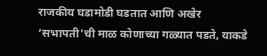राजकीय घडामोडी घडतात आणि अखेर ‘सभापती’ची माळ कोणाच्या गळ्यात पडते, याकडे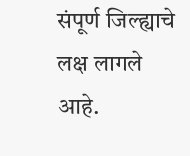संपूर्ण जिल्ह्याचे लक्ष लागले आहे.